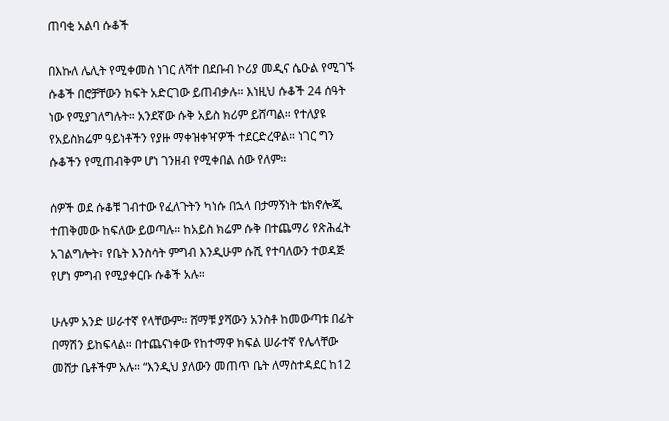ጠባቂ አልባ ሱቆች

በእኩለ ሌሊት የሚቀመስ ነገር ለሻተ በደቡብ ኮሪያ መዲና ሴዑል የሚገኙ ሱቆች በሮቻቸውን ክፍት አድርገው ይጠብቃሉ። እነዚህ ሱቆች 24 ሰዓት ነው የሚያገለግሉት። አንደኛው ሱቅ አይስ ክሪም ይሸጣል። የተለያዩ የአይስክሬም ዓይነቶችን የያዙ ማቀዝቀዣዎች ተደርድረዋል። ነገር ግን ሱቆችን የሚጠብቅም ሆነ ገንዘብ የሚቀበል ሰው የለም።

ሰዎች ወደ ሱቆቹ ገብተው የፈለጉትን ካነሱ በኋላ በታማኝነት ቴክኖሎጂ ተጠቅመው ከፍለው ይወጣሉ። ከአይስ ክሬም ሱቅ በተጨማሪ የጽሕፈት አገልግሎት፣ የቤት እንስሳት ምግብ እንዲሁም ሱሺ የተባለውን ተወዳጅ የሆነ ምግብ የሚያቀርቡ ሱቆች አሉ።

ሁሉም አንድ ሠራተኛ የላቸውም። ሸማቹ ያሻውን አንስቶ ከመውጣቱ በፊት በማሽን ይከፍላል። በተጨናነቀው የከተማዋ ክፍል ሠራተኛ የሌላቸው መሸታ ቤቶችም አሉ። “እንዲህ ያለውን መጠጥ ቤት ለማስተዳደር ከ12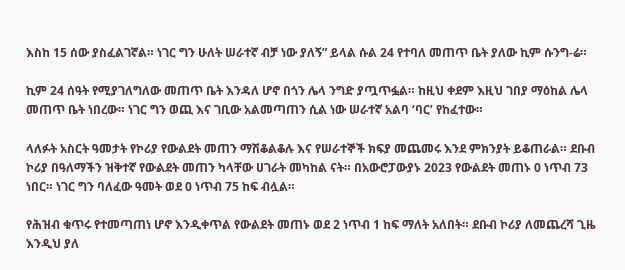እስከ 15 ሰው ያስፈልገኛል። ነገር ግን ሁለት ሠራተኛ ብቻ ነው ያለኝ” ይላል ሱል 24 የተባለ መጠጥ ቤት ያለው ኪም ሱንግ-ሬ።

ኪም 24 ሰዓት የሚያገለግለው መጠጥ ቤት እንዳለ ሆኖ በጎን ሌላ ንግድ ያጧጥፏል። ከዚህ ቀደም እዚህ ገበያ ማዕከል ሌላ መጠጥ ቤት ነበረው። ነገር ግን ወጪ እና ገቢው አልመጣጠን ሲል ነው ሠራተኛ አልባ ‘ባር’ የከፈተው።

ላለፉት አስርት ዓመታት የኮሪያ የውልደት መጠን ማሽቆልቆሉ እና የሠራተኞች ክፍያ መጨመሩ እንደ ምክንያት ይቆጠራል። ደቡብ ኮሪያ በዓለማችን ዝቅተኛ የውልደት መጠን ካላቸው ሀገራት መካከል ናት። በአውሮፓውያኑ 2023 የውልደት መጠኑ 0 ነጥብ 73 ነበር። ነገር ግን ባለፈው ዓመት ወደ 0 ነጥብ 75 ከፍ ብሏል።

የሕዝብ ቁጥሩ የተመጣጠነ ሆኖ እንዲቀጥል የውልደት መጠኑ ወደ 2 ነጥብ 1 ከፍ ማለት አለበት። ደቡብ ኮሪያ ለመጨረሻ ጊዜ እንዲህ ያለ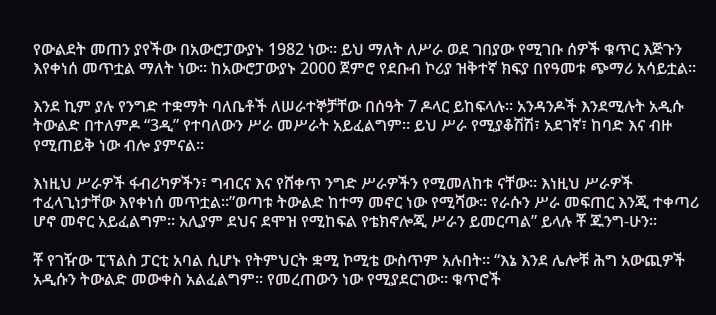የውልደት መጠን ያየችው በአውሮፓውያኑ 1982 ነው። ይህ ማለት ለሥራ ወደ ገበያው የሚገቡ ሰዎች ቁጥር እጅጉን እየቀነሰ መጥቷል ማለት ነው። ከአውሮፓውያኑ 2000 ጀምሮ የደቡብ ኮሪያ ዝቅተኛ ክፍያ በየዓመቱ ጭማሪ አሳይቷል።

እንደ ኪም ያሉ የንግድ ተቋማት ባለቤቶች ለሠራተኞቻቸው በሰዓት 7 ዶላር ይከፍላሉ። አንዳንዶች እንደሚሉት አዲሱ ትውልድ በተለምዶ “3ዲ” የተባለውን ሥራ መሥራት አይፈልግም። ይህ ሥራ የሚያቆሽሽ፣ አደገኛ፣ ከባድ እና ብዙ የሚጠይቅ ነው ብሎ ያምናል።

እነዚህ ሥራዎች ፋብሪካዎችን፣ ግብርና እና የሸቀጥ ንግድ ሥራዎችን የሚመለከቱ ናቸው። እነዚህ ሥራዎች ተፈላጊነታቸው እየቀነሰ መጥቷል።”ወጣቱ ትውልድ ከተማ መኖር ነው የሚሻው። የራሱን ሥራ መፍጠር እንጂ ተቀጣሪ ሆኖ መኖር አይፈልግም። አሊያም ደህና ደሞዝ የሚከፍል የቴክኖሎጂ ሥራን ይመርጣል” ይላሉ ቾ ጁንግ-ሁን።

ቾ የገዥው ፒፕልስ ፓርቲ አባል ሲሆኑ የትምህርት ቋሚ ኮሚቴ ውስጥም አሉበት። “እኔ እንደ ሌሎቹ ሕግ አውጪዎች አዲሱን ትውልድ መውቀስ አልፈልግም። የመረጠውን ነው የሚያደርገው። ቁጥሮች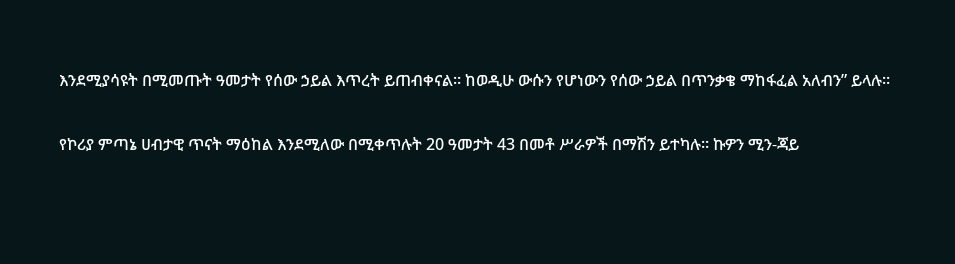እንደሚያሳዩት በሚመጡት ዓመታት የሰው ኃይል እጥረት ይጠብቀናል። ከወዲሁ ውሱን የሆነውን የሰው ኃይል በጥንቃቄ ማከፋፈል አለብን” ይላሉ።

የኮሪያ ምጣኔ ሀብታዊ ጥናት ማዕከል እንደሚለው በሚቀጥሉት 20 ዓመታት 43 በመቶ ሥራዎች በማሽን ይተካሉ። ኩዎን ሚን-ጃይ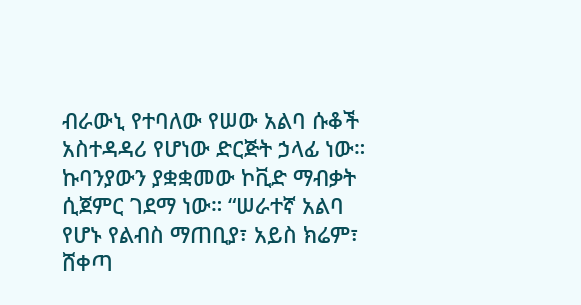ብራውኒ የተባለው የሠው አልባ ሱቆች አስተዳዳሪ የሆነው ድርጅት ኃላፊ ነው። ኩባንያውን ያቋቋመው ኮቪድ ማብቃት ሲጀምር ገደማ ነው። “ሠራተኛ አልባ የሆኑ የልብስ ማጠቢያ፣ አይስ ክሬም፣ ሸቀጣ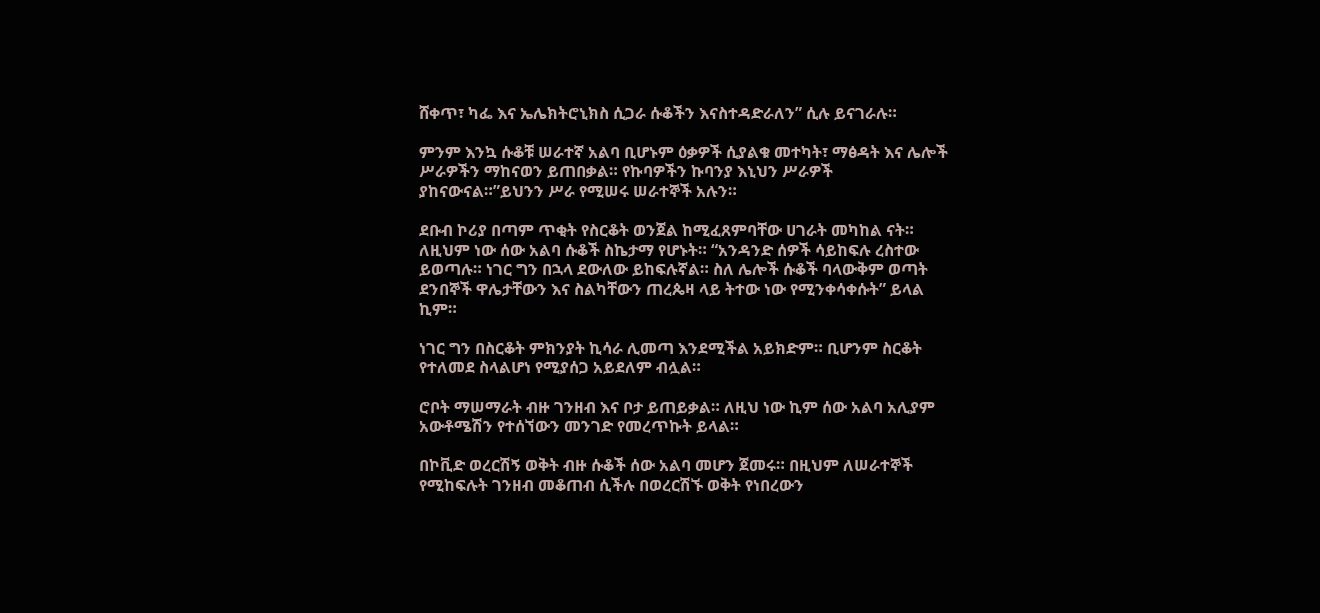ሸቀጥ፣ ካፌ እና ኤሌክትሮኒክስ ሲጋራ ሱቆችን እናስተዳድራለን” ሲሉ ይናገራሉ።

ምንም እንኳ ሱቆቹ ሠራተኛ አልባ ቢሆኑም ዕቃዎች ሲያልቁ መተካት፣ ማፅዳት እና ሌሎች ሥራዎችን ማከናወን ይጠበቃል። የኩባዎችን ኩባንያ እኒህን ሥራዎች ያከናውናል።”ይህንን ሥራ የሚሠሩ ሠራተኞች አሉን።

ደቡብ ኮሪያ በጣም ጥቂት የስርቆት ወንጀል ከሚፈጸምባቸው ሀገራት መካከል ናት። ለዚህም ነው ሰው አልባ ሱቆች ስኬታማ የሆኑት። “አንዳንድ ሰዎች ሳይከፍሉ ረስተው ይወጣሉ። ነገር ግን በኋላ ደውለው ይከፍሉኛል። ስለ ሌሎች ሱቆች ባላውቅም ወጣት ደንበኞች ዋሌታቸውን እና ስልካቸውን ጠረጴዛ ላይ ትተው ነው የሚንቀሳቀሱት” ይላል ኪም።

ነገር ግን በስርቆት ምክንያት ኪሳራ ሊመጣ እንደሚችል አይክድም። ቢሆንም ስርቆት የተለመደ ስላልሆነ የሚያሰጋ አይደለም ብሏል።

ሮቦት ማሠማራት ብዙ ገንዘብ እና ቦታ ይጠይቃል። ለዚህ ነው ኪም ሰው አልባ አሊያም አውቶሜሽን የተሰኘውን መንገድ የመረጥኩት ይላል።

በኮቪድ ወረርሽኝ ወቅት ብዙ ሱቆች ሰው አልባ መሆን ጀመሩ። በዚህም ለሠራተኞች የሚከፍሉት ገንዘብ መቆጠብ ሲችሉ በወረርሽኙ ወቅት የነበረውን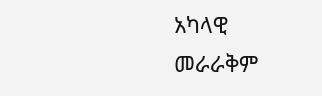አካላዊ መራራቅም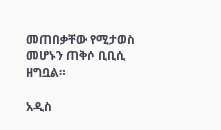መጠበቃቸው የሚታወስ መሆኑን ጠቅሶ ቢቢሲ ዘግቧል።

አዲስ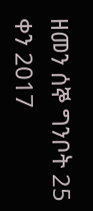ዘመን ሰኞ ግንቦት 25 ቀን 2017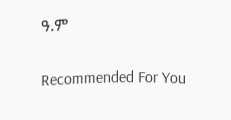ዓ.ም

Recommended For You